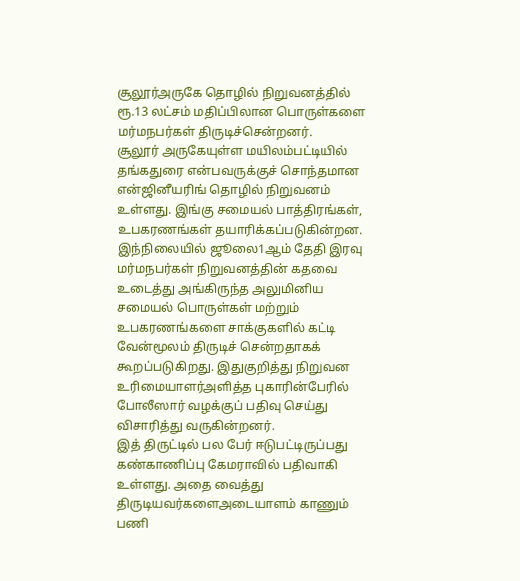சூலூர்அருகே தொழில் நிறுவனத்தில் ரூ.13 லட்சம் மதிப்பிலான பொருள்களை மர்மநபர்கள் திருடிச்சென்றனர்.
சூலூர் அருகேயுள்ள மயிலம்பட்டியில் தங்கதுரை என்பவருக்குச் சொந்தமான என்ஜினீயரிங் தொழில் நிறுவனம் உள்ளது. இங்கு சமையல் பாத்திரங்கள், உபகரணங்கள் தயாரிக்கப்படுகின்றன. இந்நிலையில் ஜூலை1ஆம் தேதி இரவு மர்மநபர்கள் நிறுவனத்தின் கதவை உடைத்து அங்கிருந்த அலுமினிய சமையல் பொருள்கள் மற்றும் உபகரணங்களை சாக்குகளில் கட்டி வேன்மூலம் திருடிச் சென்றதாகக் கூறப்படுகிறது. இதுகுறித்து நிறுவன உரிமையாளர்அளித்த புகாரின்பேரில் போலீஸார் வழக்குப் பதிவு செய்து விசாரித்து வருகின்றனர்.
இத் திருட்டில் பல பேர் ஈடுபட்டிருப்பது கண்காணிப்பு கேமராவில் பதிவாகி உள்ளது. அதை வைத்து திருடியவர்களைஅடையாளம் காணும் பணி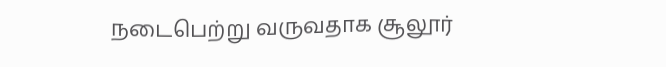நடைபெற்று வருவதாக சூலூர்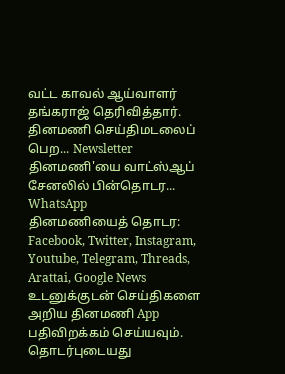வட்ட காவல் ஆய்வாளர் தங்கராஜ் தெரிவித்தார்.
தினமணி செய்திமடலைப் பெற... Newsletter
தினமணி'யை வாட்ஸ்ஆப் சேனலில் பின்தொடர... WhatsApp
தினமணியைத் தொடர: Facebook, Twitter, Instagram, Youtube, Telegram, Threads, Arattai, Google News
உடனுக்குடன் செய்திகளை அறிய தினமணி App பதிவிறக்கம் செய்யவும்.
தொடர்புடையது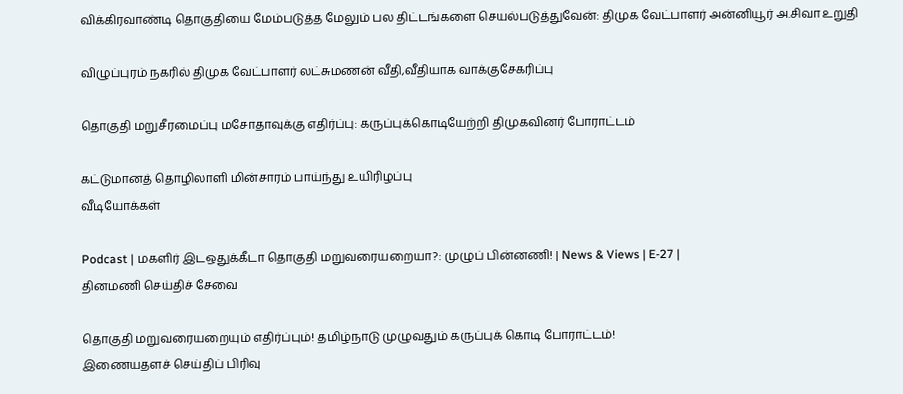விக்கிரவாண்டி தொகுதியை மேம்படுத்த மேலும் பல திட்டங்களை செயல்படுத்துவேன்: திமுக வேட்பாளர் அன்னியூர் அ.சிவா உறுதி

விழுப்புரம் நகரில் திமுக வேட்பாளர் லட்சுமணன் வீதி,வீதியாக வாக்குசேகரிப்பு

தொகுதி மறுசீரமைப்பு மசோதாவுக்கு எதிர்ப்பு: கருப்புக்கொடியேற்றி திமுகவினர் போராட்டம்

கட்டுமானத் தொழிலாளி மின்சாரம் பாய்ந்து உயிரிழப்பு
வீடியோக்கள்

Podcast | மகளிர் இடஒதுக்கீடா தொகுதி மறுவரையறையா?: முழுப் பின்னணி! | News & Views | E-27 |
தினமணி செய்திச் சேவை

தொகுதி மறுவரையறையும் எதிர்ப்பும்! தமிழ்நாடு முழுவதும் கருப்புக் கொடி போராட்டம்!
இணையதளச் செய்திப் பிரிவு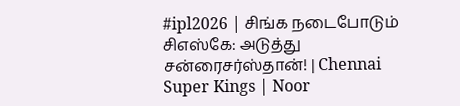#ipl2026 | சிங்க நடைபோடும் சிஎஸ்கே: அடுத்து சன்ரைசர்ஸ்தான்! | Chennai Super Kings | Noor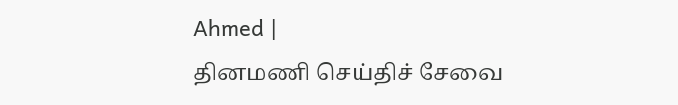Ahmed |
தினமணி செய்திச் சேவை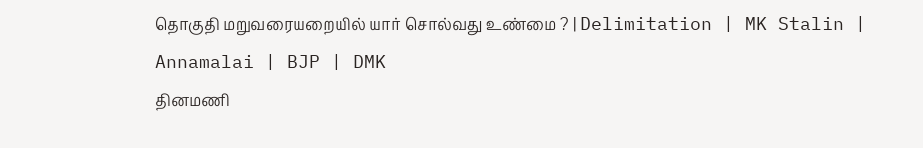தொகுதி மறுவரையறையில் யார் சொல்வது உண்மை ? | Delimitation | MK Stalin | Annamalai | BJP | DMK
தினமணி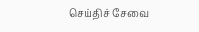செய்திச் சேவை